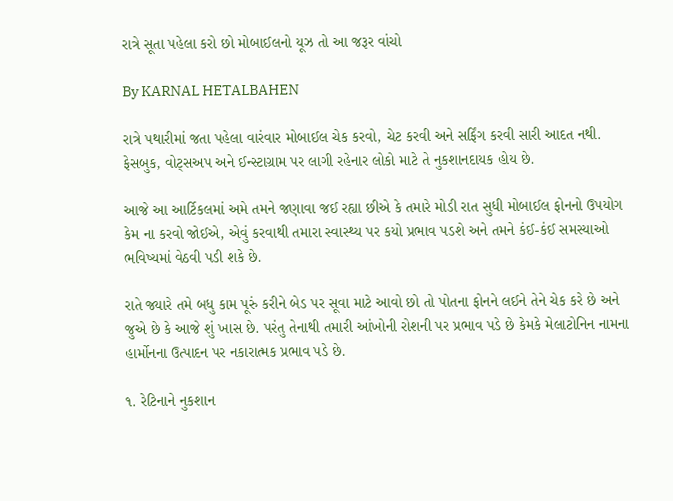રાત્રે સૂતા પહેલા કરો છો મોબાઈલનો યૂઝ તો આ જરૂર વાંચો

By KARNAL HETALBAHEN

રાત્રે પથારીમાં જતા પહેલા વારંવાર મોબાઈલ ચેક કરવો, ચેટ કરવી અને સર્ફિંગ કરવી સારી આદત નથી. ફેસબુક, વોટ્સઅપ અને ઈન્સ્ટાગ્રામ પર લાગી રહેનાર લોકો માટે તે નુકશાનદાયક હોય છે.

આજે આ આર્ટિકલમાં અમે તમને જણાવા જઈ રહ્યા છીએ કે તમારે મોડી રાત સુધી મોબાઈલ ફોનનો ઉપયોગ કેમ ના કરવો જોઈએ, એવું કરવાથી તમારા સ્વાસ્થ્ય પર કયો પ્રભાવ પડશે અને તમને કંઈ-કંઈ સમસ્યાઓ ભવિષ્યમાં વેઠવી પડી શકે છે.

રાતે જ્યારે તમે બધુ કામ પૂરું કરીને બેડ પર સૂવા માટે આવો છો તો પોતના ફોનને લઈને તેને ચેક કરે છે અને જુએ છે કે આજે શું ખાસ છે. પરંતુ તેનાથી તમારી આંખોની રોશની પર પ્રભાવ પડે છે કેમકે મેલાટોનિન નામના હાર્મોનના ઉત્પાદન પર નકારાત્મક પ્રભાવ પડે છે.

૧. રેટિનાને નુકશાન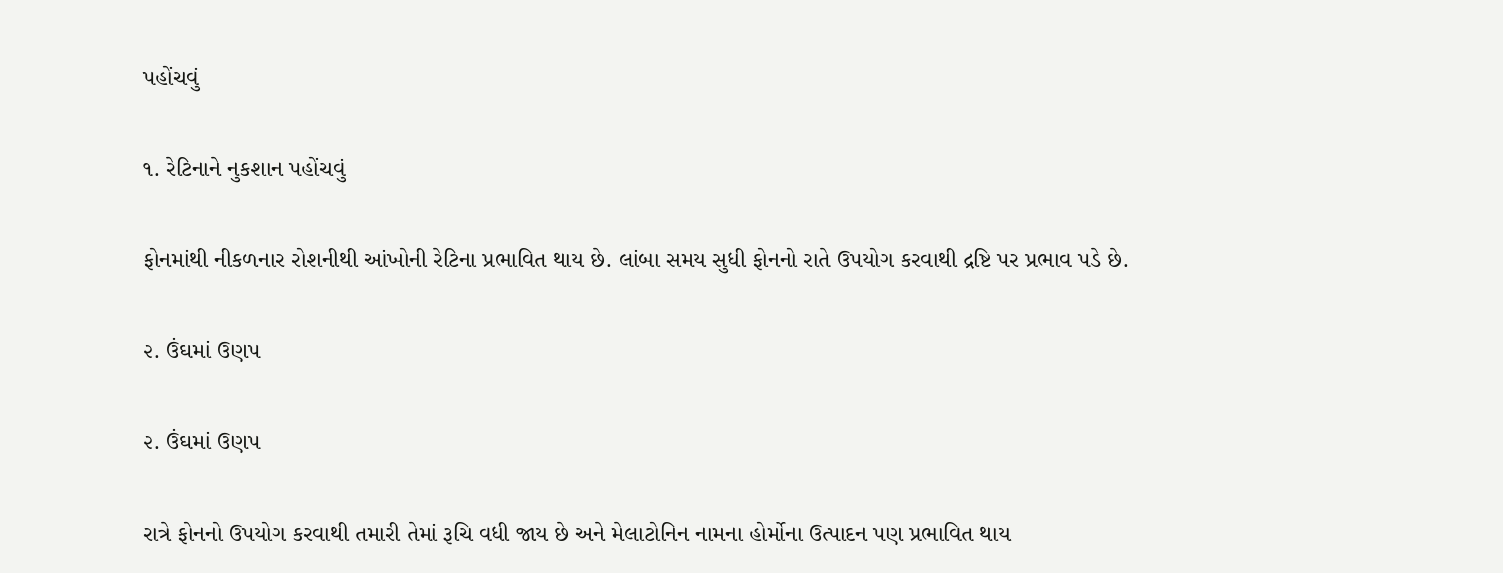પહોંચવું

૧. રેટિનાને નુકશાન પહોંચવું

ફોનમાંથી નીકળનાર રોશનીથી આંખોની રેટિના પ્રભાવિત થાય છે. લાંબા સમય સુધી ફોનનો રાતે ઉપયોગ કરવાથી દ્રષ્ટિ પર પ્રભાવ પડે છે.

૨. ઉંઘમાં ઉણપ

૨. ઉંઘમાં ઉણપ

રાત્રે ફોનનો ઉપયોગ કરવાથી તમારી તેમાં રૂચિ વધી જાય છે અને મેલાટોનિન નામના હોર્મોના ઉત્પાદન પણ પ્રભાવિત થાય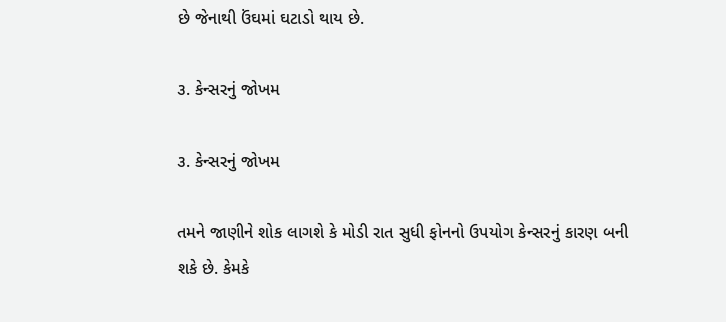છે જેનાથી ઉંઘમાં ઘટાડો થાય છે.

૩. કેન્સરનું જોખમ

૩. કેન્સરનું જોખમ

તમને જાણીને શોક લાગશે કે મોડી રાત સુધી ફોનનો ઉપયોગ કેન્સરનું કારણ બની શકે છે. કેમકે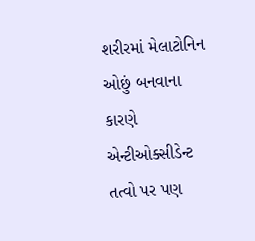શરીરમાં મેલાટોનિન ઓછું બનવાના કારણે એન્ટીઓક્સીડેન્ટ તત્વો પર પણ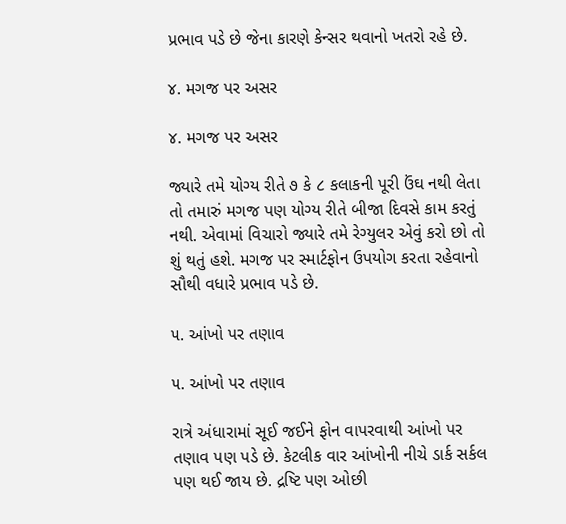પ્રભાવ પડે છે જેના કારણે કેન્સર થવાનો ખતરો રહે છે.

૪. મગજ પર અસર

૪. મગજ પર અસર

જ્યારે તમે યોગ્ય રીતે ૭ કે ૮ કલાકની પૂરી ઉંઘ નથી લેતા તો તમારું મગજ પણ યોગ્ય રીતે બીજા દિવસે કામ કરતું નથી. એવામાં વિચારો જ્યારે તમે રેગ્યુલર એવું કરો છો તો શું થતું હશે. મગજ પર સ્માર્ટફોન ઉપયોગ કરતા રહેવાનો સૌથી વધારે પ્રભાવ પડે છે.

૫. આંખો પર તણાવ

૫. આંખો પર તણાવ

રાત્રે અંધારામાં સૂઈ જઈને ફોન વાપરવાથી આંખો પર તણાવ પણ પડે છે. કેટલીક વાર આંખોની નીચે ડાર્ક સર્કલ પણ થઈ જાય છે. દ્રષ્ટિ પણ ઓછી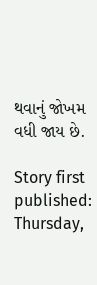થવાનું જોખમ વધી જાય છે.

Story first published: Thursday,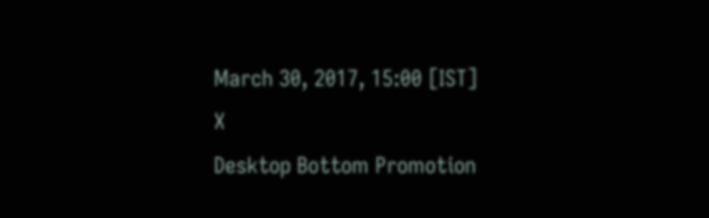March 30, 2017, 15:00 [IST]
X
Desktop Bottom Promotion